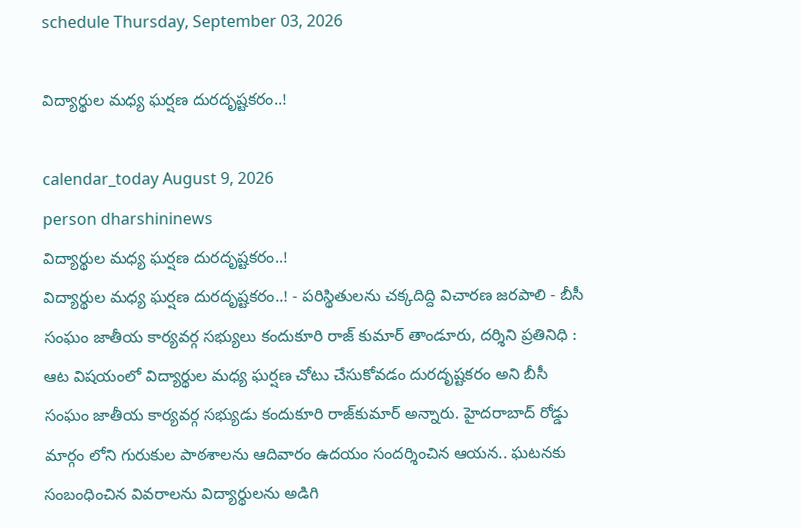schedule Thursday, September 03, 2026

విద్యార్థుల మధ్య ఘర్షణ దురదృష్టకరం..!

calendar_today August 9, 2026
person dharshininews
విద్యార్థుల మధ్య ఘర్షణ దురదృష్టకరం..!
విద్యార్థుల మధ్య ఘర్షణ దురదృష్టకరం..! - పరిస్థితులను చక్కదిద్ది విచారణ జరపాలి - బీసీ సంఘం జాతీయ కార్యవర్గ సభ్యులు కందుకూరి రాజ్ కుమార్ తాండూరు, దర్శిని ప్రతినిధి : ఆట విషయంలో విద్యార్థుల మధ్య ఘర్షణ చోటు చేసుకోవడం దురదృష్టకరం అని బీసీ సంఘం జాతీయ కార్యవర్గ సభ్యుడు కందుకూరి రాజ్‌కుమార్‌ అన్నారు. హైదరాబాద్ రోడ్డు మార్గం లోని గురుకుల పాఠశాలను ఆదివారం ఉదయం సందర్శించిన ఆయన.. ఘటనకు సంబంధించిన వివరాలను విద్యార్థులను అడిగి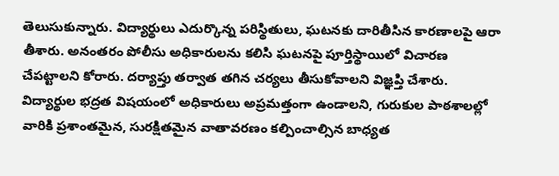తెలుసుకున్నారు. విద్యార్థులు ఎదుర్కొన్న పరిస్థితులు, ఘటనకు దారితీసిన కారణాలపై ఆరా తీశారు. అనంతరం పోలీసు అధికారులను కలిసి ఘటనపై పూర్తిస్థాయిలో విచారణ చేపట్టాలని కోరారు. దర్యాప్తు తర్వాత తగిన చర్యలు తీసుకోవాలని విజ్ఞప్తి చేశారు. విద్యార్థుల భద్రత విషయంలో అధికారులు అప్రమత్తంగా ఉండాలని, గురుకుల పాఠశాలల్లో వారికి ప్రశాంతమైన, సురక్షితమైన వాతావరణం కల్పించాల్సిన బాధ్యత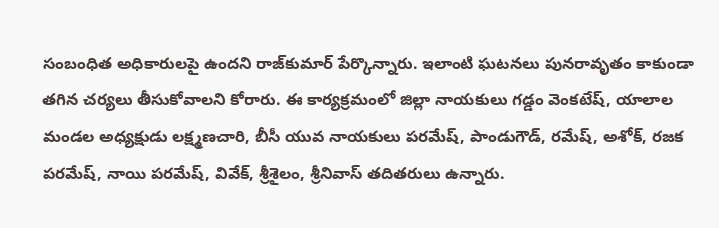సంబంధిత అధికారులపై ఉందని రాజ్‌కుమార్‌ పేర్కొన్నారు. ఇలాంటి ఘటనలు పునరావృతం కాకుండా తగిన చర్యలు తీసుకోవాలని కోరారు. ఈ కార్యక్రమంలో జిల్లా నాయకులు గడ్డం వెంకటేష్‌, యాలాల మండల అధ్యక్షుడు లక్ష్మణచారి, బీసీ యువ నాయకులు పరమేష్‌, పాండుగౌడ్‌, రమేష్‌, అశోక్‌, రజక పరమేష్‌, నాయి పరమేష్‌, వివేక్‌, శ్రీశైలం, శ్రీనివాస్‌ తదితరులు ఉన్నారు.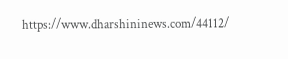https://www.dharshininews.com/44112/